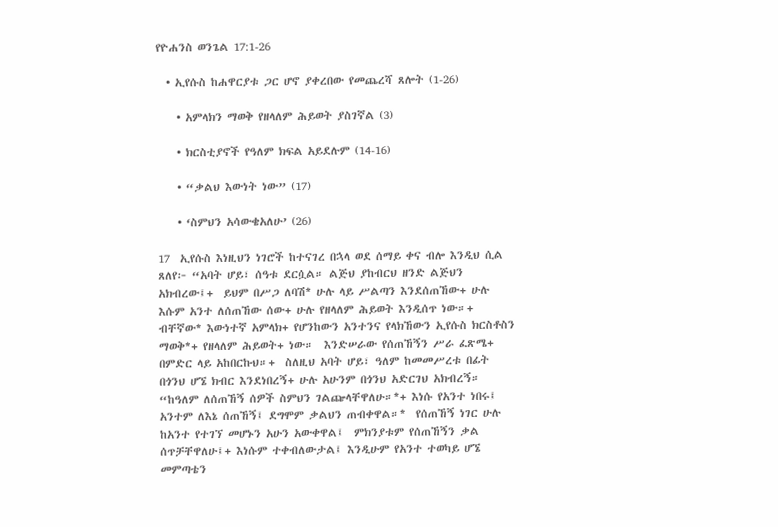የዮሐንስ ወንጌል 17:1-26

  • ኢየሱስ ከሐዋርያቱ ጋር ሆኖ ያቀረበው የመጨረሻ ጸሎት (1-26)

    • አምላክን ማወቅ የዘላለም ሕይወት ያስገኛል (3)

    • ክርስቲያኖች የዓለም ክፍል አይደሉም (14-16)

    • “ቃልህ እውነት ነው” (17)

    • ‘ስምህን አሳውቄአለሁ’ (26)

17  ኢየሱስ እነዚህን ነገሮች ከተናገረ በኋላ ወደ ሰማይ ቀና ብሎ እንዲህ ሲል ጸለየ፦ “አባት ሆይ፣ ሰዓቱ ደርሷል። ልጅህ ያከብርህ ዘንድ ልጅህን አክብረው፤+  ይህም በሥጋ ለባሽ* ሁሉ ላይ ሥልጣን እንደሰጠኸው+ ሁሉ እሱም አንተ ለሰጠኸው ሰው+ ሁሉ የዘላለም ሕይወት እንዲሰጥ ነው።+  ብቸኛው* እውነተኛ አምላክ+ የሆንከውን አንተንና የላክኸውን ኢየሱስ ክርስቶስን ማወቅ*+ የዘላለም ሕይወት+ ነው።  እንድሠራው የሰጠኸኝን ሥራ ፈጽሜ+ በምድር ላይ አከበርኩህ።+  ስለዚህ አባት ሆይ፣ ዓለም ከመመሥረቱ በፊት በጎንህ ሆኜ ክብር እንደነበረኝ+ ሁሉ አሁንም በጎንህ አድርገህ አክብረኝ።  “ከዓለም ለሰጠኸኝ ሰዎች ስምህን ገልጬላቸዋለሁ።*+ እነሱ የአንተ ነበሩ፤ አንተም ለእኔ ሰጠኸኝ፤ ደግሞም ቃልህን ጠብቀዋል።*  የሰጠኸኝ ነገር ሁሉ ከአንተ የተገኘ መሆኑን አሁን አውቀዋል፤  ምክንያቱም የሰጠኸኝን ቃል ሰጥቻቸዋለሁ፤+ እነሱም ተቀብለውታል፤ እንዲሁም የአንተ ተወካይ ሆኜ መምጣቴን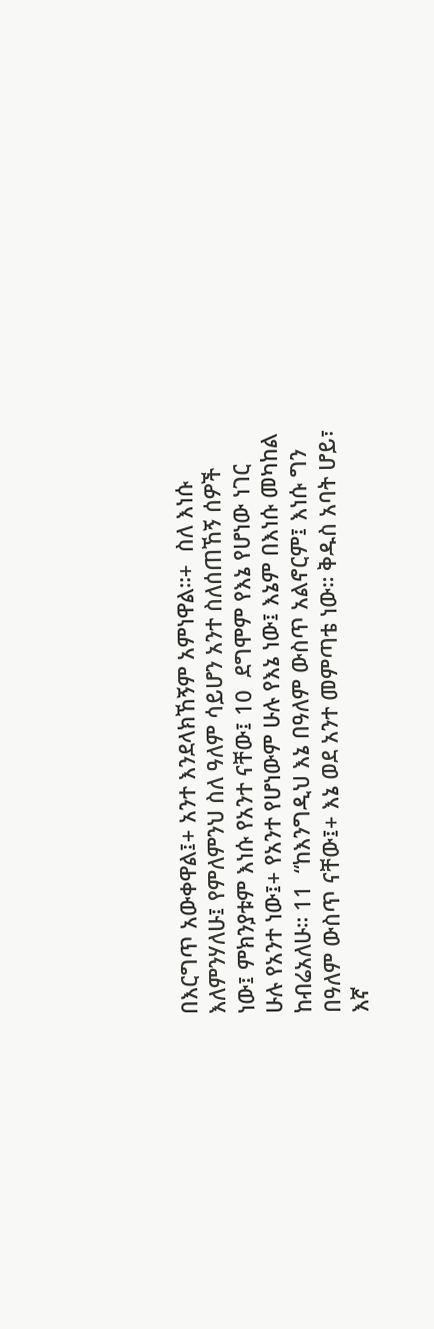በእርግጥ አውቀዋል፤+ አንተ እንደላክኸኝም አምነዋል።+  ስለ እነሱ እለምንሃለሁ፤ የምለምንህ ስለ ዓለም ሳይሆን አንተ ስለሰጠኸኝ ሰዎች ነው፤ ምክንያቱም እነሱ የአንተ ናቸው፤ 10  ደግሞም የእኔ የሆነው ነገር ሁሉ የአንተ ነው፤+ የአንተ የሆነውም ሁሉ የእኔ ነው፤ እኔም በእነሱ መካከል ከብሬአለሁ። 11  “ከእንግዲህ እኔ በዓለም ውስጥ አልኖርም፤ እነሱ ግን በዓለም ውስጥ ናቸው፤+ እኔ ወደ አንተ መምጣቴ ነው። ቅዱስ አባት ሆይ፣ እኛ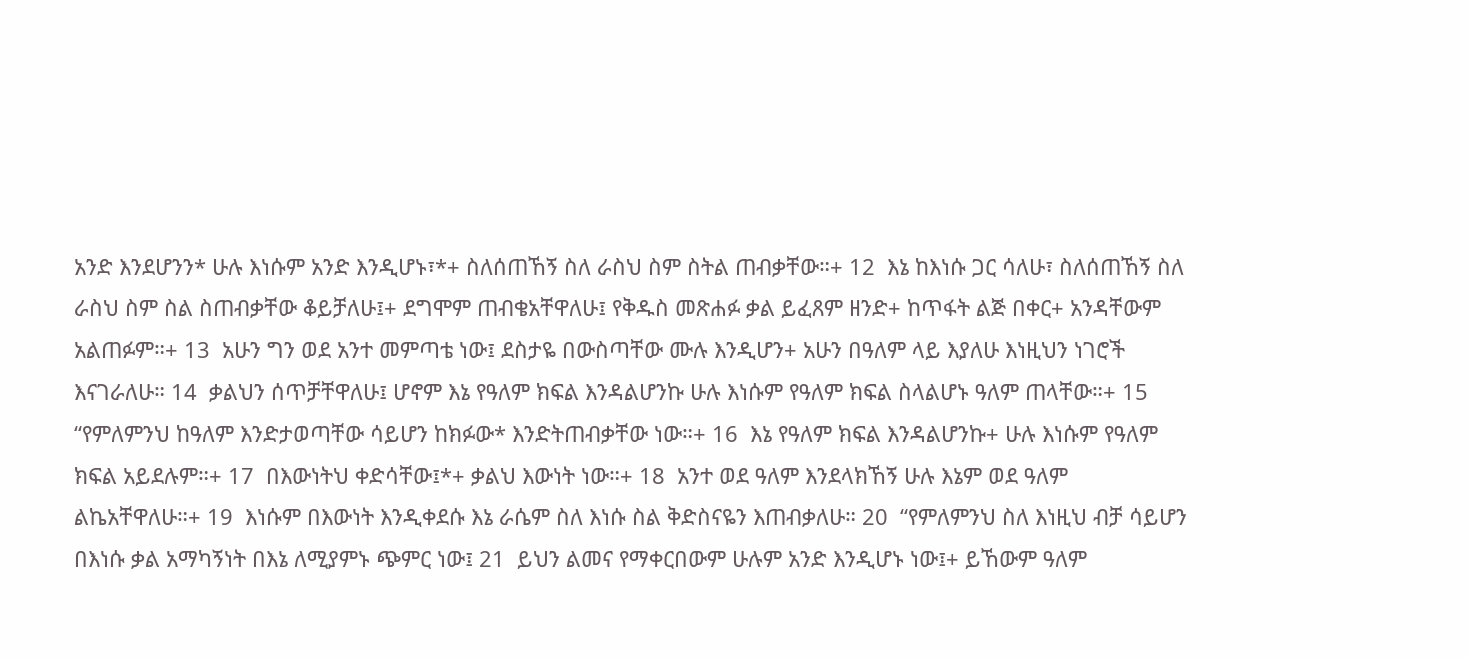አንድ እንደሆንን* ሁሉ እነሱም አንድ እንዲሆኑ፣*+ ስለሰጠኸኝ ስለ ራስህ ስም ስትል ጠብቃቸው።+ 12  እኔ ከእነሱ ጋር ሳለሁ፣ ስለሰጠኸኝ ስለ ራስህ ስም ስል ስጠብቃቸው ቆይቻለሁ፤+ ደግሞም ጠብቄአቸዋለሁ፤ የቅዱስ መጽሐፉ ቃል ይፈጸም ዘንድ+ ከጥፋት ልጅ በቀር+ አንዳቸውም አልጠፉም።+ 13  አሁን ግን ወደ አንተ መምጣቴ ነው፤ ደስታዬ በውስጣቸው ሙሉ እንዲሆን+ አሁን በዓለም ላይ እያለሁ እነዚህን ነገሮች እናገራለሁ። 14  ቃልህን ሰጥቻቸዋለሁ፤ ሆኖም እኔ የዓለም ክፍል እንዳልሆንኩ ሁሉ እነሱም የዓለም ክፍል ስላልሆኑ ዓለም ጠላቸው።+ 15  “የምለምንህ ከዓለም እንድታወጣቸው ሳይሆን ከክፉው* እንድትጠብቃቸው ነው።+ 16  እኔ የዓለም ክፍል እንዳልሆንኩ+ ሁሉ እነሱም የዓለም ክፍል አይደሉም።+ 17  በእውነትህ ቀድሳቸው፤*+ ቃልህ እውነት ነው።+ 18  አንተ ወደ ዓለም እንደላክኸኝ ሁሉ እኔም ወደ ዓለም ልኬአቸዋለሁ።+ 19  እነሱም በእውነት እንዲቀደሱ እኔ ራሴም ስለ እነሱ ስል ቅድስናዬን እጠብቃለሁ። 20  “የምለምንህ ስለ እነዚህ ብቻ ሳይሆን በእነሱ ቃል አማካኝነት በእኔ ለሚያምኑ ጭምር ነው፤ 21  ይህን ልመና የማቀርበውም ሁሉም አንድ እንዲሆኑ ነው፤+ ይኸውም ዓለም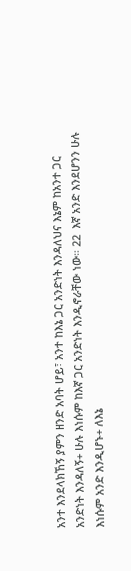አንተ እንደላክኸኝ ያምን ዘንድ አባት ሆይ፣ አንተ ከእኔ ጋር አንድነት እንዳለህና እኔም ከአንተ ጋር አንድነት እንዳለኝ+ ሁሉ እነሱም ከእኛ ጋር አንድነት እንዲኖራቸው ነው። 22  እኛ አንድ እንደሆንን ሁሉ እነሱም አንድ እንዲሆኑ+ ለእኔ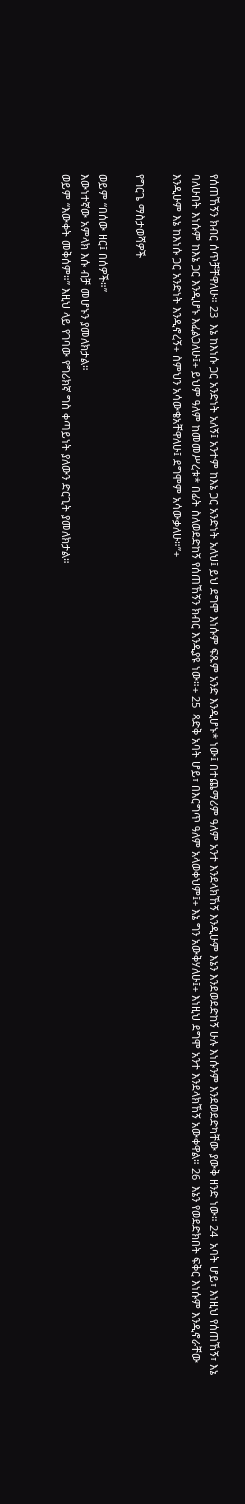የሰጠኸኝን ክብር ሰጥቻቸዋለሁ። 23  እኔ ከእነሱ ጋር አንድነት አለኝ፤ አንተም ከእኔ ጋር አንድነት አለህ፤ ይህ ደግሞ እነሱም ፍጹም አንድ እንዲሆኑ* ነው፤ በተጨማሪም ዓለም አንተ እንደላክኸኝ እንዲሁም እኔን እንደወደድከኝ ሁሉ እነሱንም እንደወደድካቸው ያውቅ ዘንድ ነው። 24  አባት ሆይ፣ እነዚህ የሰጠኸኝ፣ እኔ ባለሁበት እነሱም ከእኔ ጋር እንዲሆኑ እፈልጋለሁ፤+ ይህም ዓለም ከመመሥረቱ* በፊት ስለወደድከኝ የሰጠኸኝን ክብር እንዲያዩ ነው።+ 25  ጻድቅ አባት ሆይ፣ በእርግጥ ዓለም አላወቀህም፤+ እኔ ግን አውቅሃለሁ፤+ እነዚህ ደግሞ አንተ እንደላክኸኝ አውቀዋል። 26  እኔን የወደድክበት ፍቅር እነሱም እንዲኖራቸው እንዲሁም እኔ ከእነሱ ጋር አንድነት እንዲኖረኝ+ ስምህን አሳውቄአቸዋለሁ፤ ደግሞም አሳውቃለሁ።”+

የግርጌ ማስታወሻዎች

ወይም “በሰው ዘር፤ በሰዎች።”
እውነተኛው አምላክ እሱ ብቻ መሆኑን ያመለክታል።
ወይም “እውቀት መቅሰም።” እዚህ ላይ የገባው የግሪክኛ ግስ ቀጣይነት ያለውን ድርጊት ያመለክታል።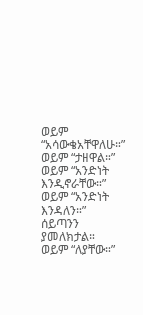ወይም “አሳውቄአቸዋለሁ።”
ወይም “ታዘዋል።”
ወይም “አንድነት እንዲኖራቸው።”
ወይም “አንድነት እንዳለን።”
ሰይጣንን ያመለክታል።
ወይም “ለያቸው።”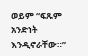ወይም “ፍጹም አንድነት እንዲኖራቸው።”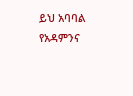ይህ አባባል የአዳምንና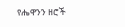የሔዋንን ዘሮች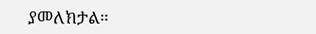ያመለክታል።